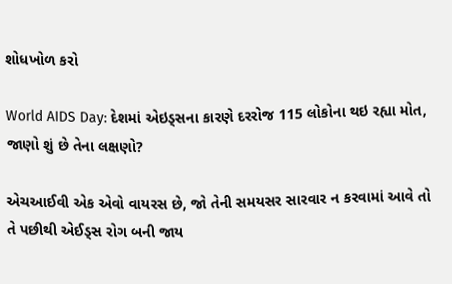શોધખોળ કરો

World AIDS Day: દેશમાં એઇડ્સના કારણે દરરોજ 115 લોકોના થઇ રહ્યા મોત, જાણો શું છે તેના લક્ષણો?

એચઆઈવી એક એવો વાયરસ છે, જો તેની સમયસર સારવાર ન કરવામાં આવે તો તે પછીથી એઈડ્સ રોગ બની જાય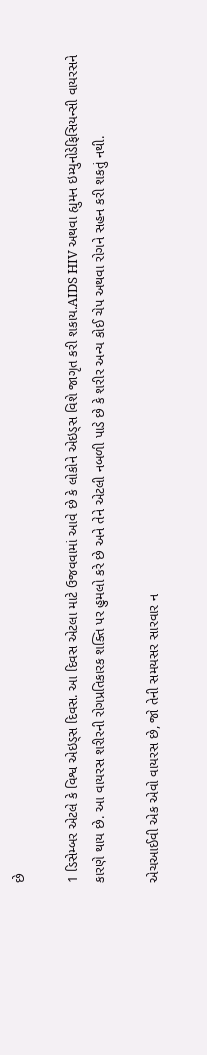છે

1 ડિસેમ્બર એટલે કે વિશ્વ એઇડ્સ દિવસ. આ દિવસ એટલા માટે ઉજવવામાં આવે છે કે લોકોને એઇડ્સ વિશે જાગૃત કરી શકાય.AIDS HIV અથવા હ્યુમન ઇમ્યુનોડેફિસિયન્સી વાયરસને કારણે થાય છે. આ વાયરસ શરીરની રોગપ્રતિકારક શક્તિ પર હુમલો કરે છે અને તેને એટલી નબળી પાડે છે કે શરીર અન્ય કોઈ ચેપ અથવા રોગને સહન કરી શકતું નથી.

એચઆઈવી એક એવો વાયરસ છે, જો તેની સમયસર સારવાર ન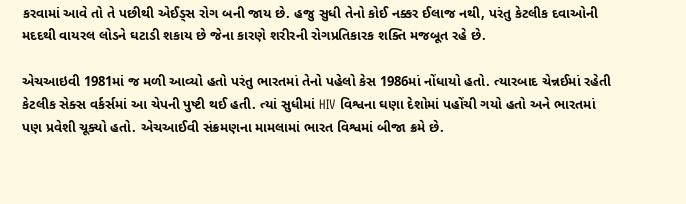કરવામાં આવે તો તે પછીથી એઈડ્સ રોગ બની જાય છે. હજુ સુધી તેનો કોઈ નક્કર ઈલાજ નથી, પરંતુ કેટલીક દવાઓની મદદથી વાયરલ લોડને ઘટાડી શકાય છે જેના કારણે શરીરની રોગપ્રતિકારક શક્તિ મજબૂત રહે છે.

એચઆઇવી 1981માં જ મળી આવ્યો હતો પરંતુ ભારતમાં તેનો પહેલો કેસ 1986માં નોંધાયો હતો. ત્યારબાદ ચેન્નઈમાં રહેતી કેટલીક સેક્સ વર્કર્સમાં આ ચેપની પુષ્ટી થઈ હતી. ત્યાં સુધીમાં HIV વિશ્વના ઘણા દેશોમાં પહોંચી ગયો હતો અને ભારતમાં પણ પ્રવેશી ચૂક્યો હતો. એચઆઈવી સંક્રમણના મામલામાં ભારત વિશ્વમાં બીજા ક્રમે છે.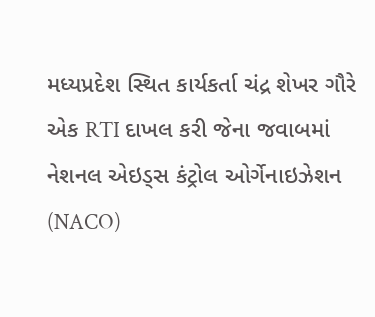મધ્યપ્રદેશ સ્થિત કાર્યકર્તા ચંદ્ર શેખર ગૌરે એક RTI દાખલ કરી જેના જવાબમાં નેશનલ એઇડ્સ કંટ્રોલ ઓર્ગેનાઇઝેશન (NACO)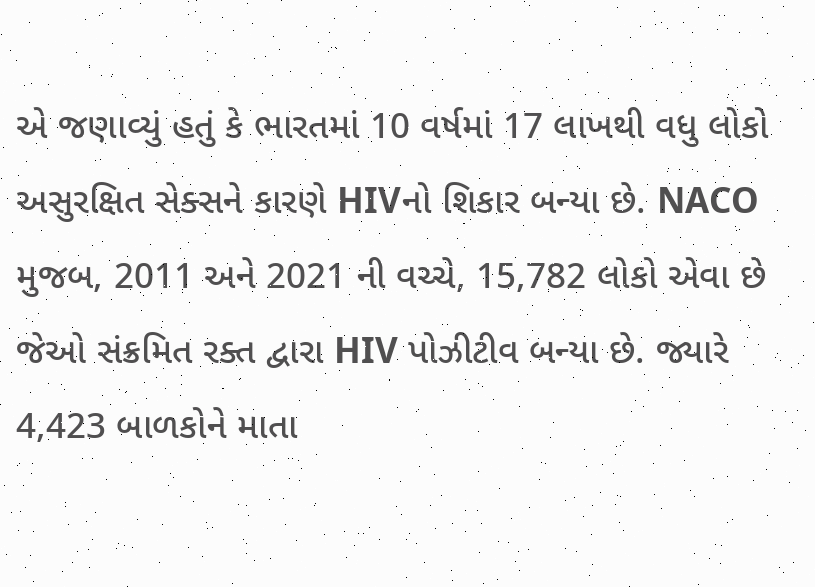એ જણાવ્યું હતું કે ભારતમાં 10 વર્ષમાં 17 લાખથી વધુ લોકો અસુરક્ષિત સેક્સને કારણે HIVનો શિકાર બન્યા છે. NACO મુજબ, 2011 અને 2021 ની વચ્ચે, 15,782 લોકો એવા છે જેઓ સંક્રમિત રક્ત દ્વારા HIV પોઝીટીવ બન્યા છે. જ્યારે 4,423 બાળકોને માતા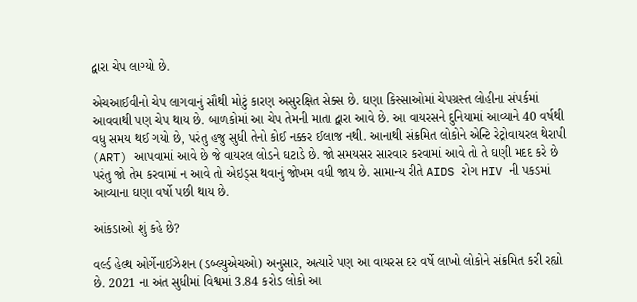દ્વારા ચેપ લાગ્યો છે.

એચઆઈવીનો ચેપ લાગવાનું સૌથી મોટું કારણ અસુરક્ષિત સેક્સ છે. ઘણા કિસ્સાઓમાં ચેપગ્રસ્ત લોહીના સંપર્કમાં આવવાથી પણ ચેપ થાય છે. બાળકોમાં આ ચેપ તેમની માતા દ્વારા આવે છે. આ વાયરસને દુનિયામાં આવ્યાને 40 વર્ષથી વધુ સમય થઈ ગયો છે, પરંતુ હજુ સુધી તેનો કોઈ નક્કર ઈલાજ નથી. આનાથી સંક્રમિત લોકોને એન્ટિ રેટ્રોવાયરલ થેરાપી (ART) આપવામાં આવે છે જે વાયરલ લોડને ઘટાડે છે. જો સમયસર સારવાર કરવામાં આવે તો તે ઘણી મદદ કરે છે પરંતુ જો તેમ કરવામાં ન આવે તો એઇડ્સ થવાનું જોખમ વધી જાય છે. સામાન્ય રીતે AIDS રોગ HIV ની પકડમાં આવ્યાના ઘણા વર્ષો પછી થાય છે.

આંકડાઓ શું કહે છે?

વર્લ્ડ હેલ્થ ઓર્ગેનાઈઝેશન (ડબ્લ્યુએચઓ) અનુસાર, અત્યારે પણ આ વાયરસ દર વર્ષે લાખો લોકોને સંક્રમિત કરી રહ્યો છે. 2021 ના અંત સુધીમાં વિશ્વમાં 3.84 કરોડ લોકો આ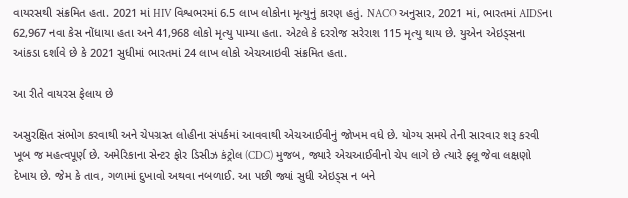વાયરસથી સંક્રમિત હતા. 2021 માં HIV વિશ્વભરમાં 6.5 લાખ લોકોના મૃત્યુનું કારણ હતું. NACO અનુસાર, 2021 માં, ભારતમાં AIDSના 62,967 નવા કેસ નોંધાયા હતા અને 41,968 લોકો મૃત્યુ પામ્યા હતા. એટલે કે દરરોજ સરેરાશ 115 મૃત્યુ થાય છે. યુએન એઇડ્સના આંકડા દર્શાવે છે કે 2021 સુધીમાં ભારતમાં 24 લાખ લોકો એચઆઇવી સંક્રમિત હતા.

આ રીતે વાયરસ ફેલાય છે

અસુરક્ષિત સંભોગ કરવાથી અને ચેપગ્રસ્ત લોહીના સંપર્કમાં આવવાથી એચઆઈવીનું જોખમ વધે છે. યોગ્ય સમયે તેની સારવાર શરૂ કરવી ખૂબ જ મહત્વપૂર્ણ છે. અમેરિકાના સેન્ટર ફોર ડિસીઝ કંટ્રોલ (CDC) મુજબ, જ્યારે એચઆઈવીનો ચેપ લાગે છે ત્યારે ફ્લૂ જેવા લક્ષણો દેખાય છે. જેમ કે તાવ, ગળામાં દુખાવો અથવા નબળાઈ. આ પછી જ્યાં સુધી એઇડ્સ ન બને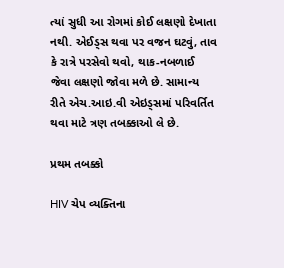ત્યાં સુધી આ રોગમાં કોઈ લક્ષણો દેખાતા નથી. એઈડ્સ થવા પર વજન ઘટવું, તાવ કે રાત્રે પરસેવો થવો, થાક-નબળાઈ જેવા લક્ષણો જોવા મળે છે. સામાન્ય રીતે એચ.આઇ.વી એઇડ્સમાં પરિવર્તિત થવા માટે ત્રણ તબક્કાઓ લે છે.

પ્રથમ તબક્કો

HIV ચેપ વ્યક્તિના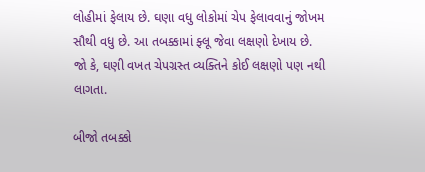લોહીમાં ફેલાય છે. ઘણા વધુ લોકોમાં ચેપ ફેલાવવાનું જોખમ સૌથી વધુ છે. આ તબક્કામાં ફ્લૂ જેવા લક્ષણો દેખાય છે. જો કે, ઘણી વખત ચેપગ્રસ્ત વ્યક્તિને કોઈ લક્ષણો પણ નથી લાગતા.

બીજો તબક્કો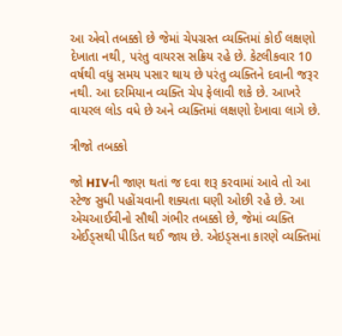આ એવો તબક્કો છે જેમાં ચેપગ્રસ્ત વ્યક્તિમાં કોઈ લક્ષણો દેખાતા નથી, પરંતુ વાયરસ સક્રિય રહે છે. કેટલીકવાર 10 વર્ષથી વધુ સમય પસાર થાય છે પરંતુ વ્યક્તિને દવાની જરૂર નથી. આ દરમિયાન વ્યક્તિ ચેપ ફેલાવી શકે છે. આખરે વાયરલ લોડ વધે છે અને વ્યક્તિમાં લક્ષણો દેખાવા લાગે છે.

ત્રીજો તબક્કો

જો HIVની જાણ થતાં જ દવા શરૂ કરવામાં આવે તો આ સ્ટેજ સુધી પહોંચવાની શક્યતા ઘણી ઓછી રહે છે. આ એચઆઈવીનો સૌથી ગંભીર તબક્કો છે, જેમાં વ્યક્તિ એઈડ્સથી પીડિત થઈ જાય છે. એઇડ્સના કારણે વ્યક્તિમાં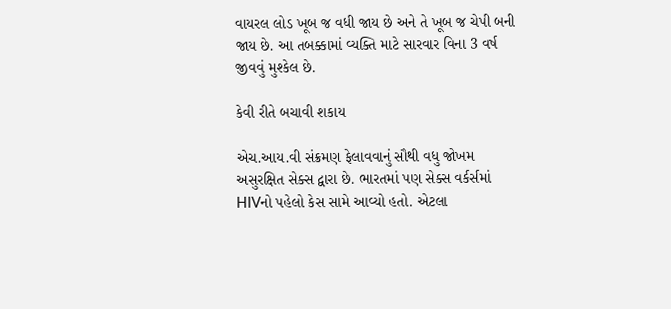વાયરલ લોડ ખૂબ જ વધી જાય છે અને તે ખૂબ જ ચેપી બની જાય છે. આ તબક્કામાં વ્યક્તિ માટે સારવાર વિના 3 વર્ષ જીવવું મુશ્કેલ છે.

કેવી રીતે બચાવી શકાય

એચ.આય.વી સંક્રમણ ફેલાવવાનું સૌથી વધુ જોખમ અસુરક્ષિત સેક્સ દ્વારા છે. ભારતમાં પણ સેક્સ વર્કર્સમાં HIVનો પહેલો કેસ સામે આવ્યો હતો. એટલા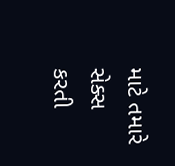માટે તમારે સેક્સ કરતી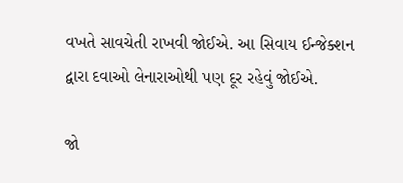વખતે સાવચેતી રાખવી જોઈએ. આ સિવાય ઈન્જેક્શન દ્વારા દવાઓ લેનારાઓથી પણ દૂર રહેવું જોઈએ.

જો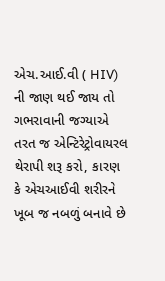એચ.આઈ.વી ( HIV) ની જાણ થઈ જાય તો ગભરાવાની જગ્યાએ તરત જ એન્ટિરેટ્રોવાયરલ થેરાપી શરૂ કરો, કારણ કે એચઆઈવી શરીરને ખૂબ જ નબળું બનાવે છે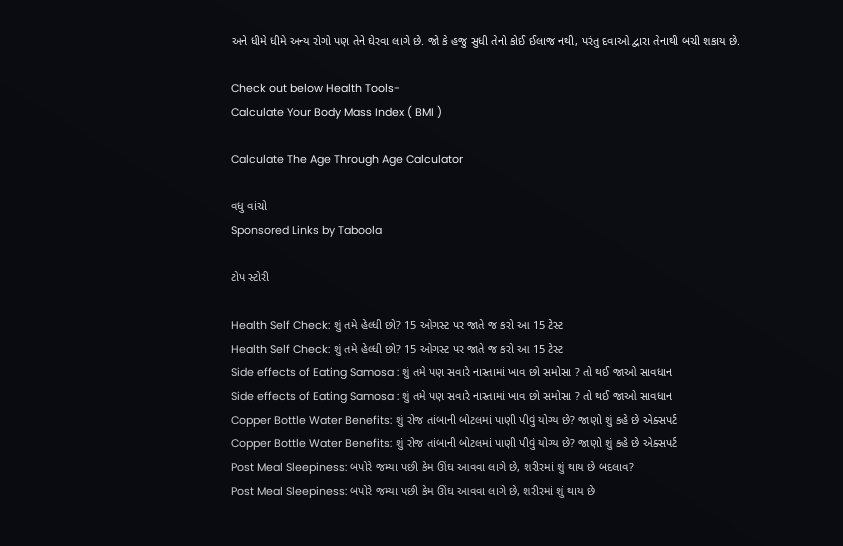અને ધીમે ધીમે અન્ય રોગો પણ તેને ઘેરવા લાગે છે. જો કે હજુ સુધી તેનો કોઈ ઈલાજ નથી, પરંતુ દવાઓ દ્વારા તેનાથી બચી શકાય છે.

Check out below Health Tools-
Calculate Your Body Mass Index ( BMI )

Calculate The Age Through Age Calculator

વધુ વાંચો
Sponsored Links by Taboola

ટોપ સ્ટોરી

Health Self Check: શું તમે હેલ્ધી છો? 15 ઓગસ્ટ પર જાતે જ કરો આ 15 ટેસ્ટ
Health Self Check: શું તમે હેલ્ધી છો? 15 ઓગસ્ટ પર જાતે જ કરો આ 15 ટેસ્ટ
Side effects of Eating Samosa : શું તમે પણ સવારે નાસ્તામાં ખાવ છો સમોસા ? તો થઈ જાઓ સાવધાન
Side effects of Eating Samosa : શું તમે પણ સવારે નાસ્તામાં ખાવ છો સમોસા ? તો થઈ જાઓ સાવધાન
Copper Bottle Water Benefits: શું રોજ તાંબાની બોટલમાં પાણી પીવું યોગ્ય છે? જાણો શું કહે છે એક્સપર્ટ
Copper Bottle Water Benefits: શું રોજ તાંબાની બોટલમાં પાણી પીવું યોગ્ય છે? જાણો શું કહે છે એક્સપર્ટ
Post Meal Sleepiness: બપોરે જમ્યા પછી કેમ ઊંઘ આવવા લાગે છે, શરીરમાં શું થાય છે બદલાવ?
Post Meal Sleepiness: બપોરે જમ્યા પછી કેમ ઊંઘ આવવા લાગે છે, શરીરમાં શું થાય છે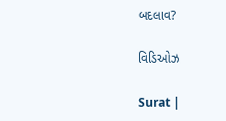બદલાવ?

વિડિઓઝ

Surat |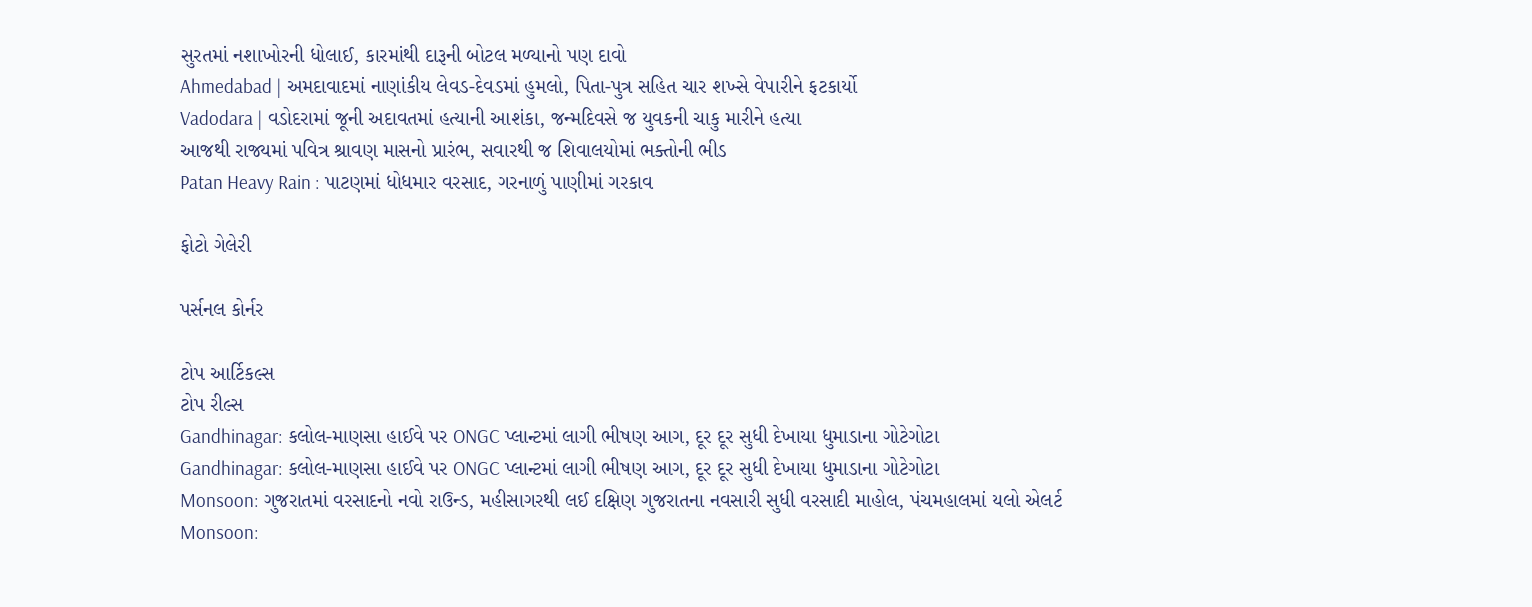સુરતમાં નશાખોરની ધોલાઈ, કારમાંથી દારૂની બોટલ મળ્યાનો પણ દાવો
Ahmedabad | અમદાવાદમાં નાણાંકીય લેવડ-દેવડમાં હુમલો, પિતા-પુત્ર સહિત ચાર શખ્સે વેપારીને ફટકાર્યો
Vadodara | વડોદરામાં જૂની અદાવતમાં હત્યાની આશંકા, જન્મદિવસે જ યુવકની ચાકુ મારીને હત્યા
આજથી રાજ્યમાં પવિત્ર શ્રાવણ માસનો પ્રારંભ, સવારથી જ શિવાલયોમાં ભક્તોની ભીડ
Patan Heavy Rain : પાટણમાં ધોધમાર વરસાદ, ગરનાળું પાણીમાં ગરકાવ

ફોટો ગેલેરી

પર્સનલ કોર્નર

ટોપ આર્ટિકલ્સ
ટોપ રીલ્સ
Gandhinagar: કલોલ-માણસા હાઈવે પર ONGC પ્લાન્ટમાં લાગી ભીષણ આગ, દૂર દૂર સુધી દેખાયા ધુમાડાના ગોટેગોટા
Gandhinagar: કલોલ-માણસા હાઈવે પર ONGC પ્લાન્ટમાં લાગી ભીષણ આગ, દૂર દૂર સુધી દેખાયા ધુમાડાના ગોટેગોટા
Monsoon: ગુજરાતમાં વરસાદનો નવો રાઉન્ડ, મહીસાગરથી લઈ દક્ષિણ ગુજરાતના નવસારી સુધી વરસાદી માહોલ, પંચમહાલમાં યલો એલર્ટ
Monsoon: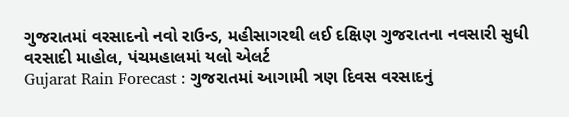ગુજરાતમાં વરસાદનો નવો રાઉન્ડ, મહીસાગરથી લઈ દક્ષિણ ગુજરાતના નવસારી સુધી વરસાદી માહોલ, પંચમહાલમાં યલો એલર્ટ
Gujarat Rain Forecast : ગુજરાતમાં આગામી ત્રણ દિવસ વરસાદનું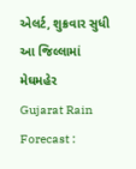એલર્ટ, શુક્રવાર સુધી આ જિલ્લામાં મેઘમહેર
Gujarat Rain Forecast :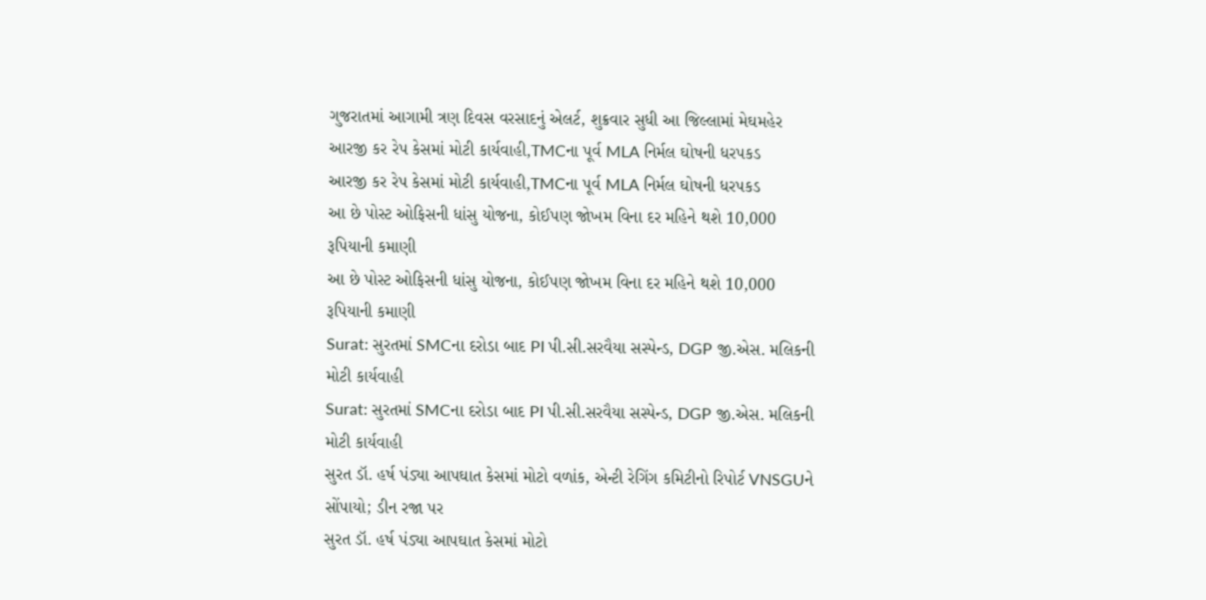ગુજરાતમાં આગામી ત્રણ દિવસ વરસાદનું એલર્ટ, શુક્રવાર સુધી આ જિલ્લામાં મેઘમહેર
આરજી કર રેપ કેસમાં મોટી કાર્યવાહી,TMCના પૂર્વ MLA નિર્મલ ઘોષની ધરપકડ
આરજી કર રેપ કેસમાં મોટી કાર્યવાહી,TMCના પૂર્વ MLA નિર્મલ ઘોષની ધરપકડ
આ છે પોસ્ટ ઓફિસની ધાંસુ યોજના, કોઈપણ જોખમ વિના દર મહિને થશે 10,000 રૂપિયાની કમાણી
આ છે પોસ્ટ ઓફિસની ધાંસુ યોજના, કોઈપણ જોખમ વિના દર મહિને થશે 10,000 રૂપિયાની કમાણી
Surat: સુરતમાં SMCના દરોડા બાદ PI પી.સી.સરવૈયા સસ્પેન્ડ, DGP જી.એસ. મલિકની મોટી કાર્યવાહી
Surat: સુરતમાં SMCના દરોડા બાદ PI પી.સી.સરવૈયા સસ્પેન્ડ, DGP જી.એસ. મલિકની મોટી કાર્યવાહી
સુરત ડૉ. હર્ષ પંડ્યા આપઘાત કેસમાં મોટો વળાંક, એન્ટી રેગિંગ કમિટીનો રિપોર્ટ VNSGUને સોંપાયો; ડીન રજા પર
સુરત ડૉ. હર્ષ પંડ્યા આપઘાત કેસમાં મોટો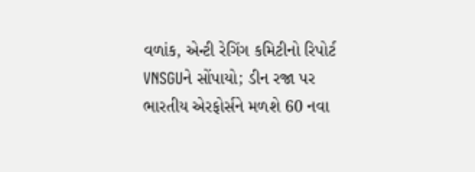વળાંક, એન્ટી રેગિંગ કમિટીનો રિપોર્ટ VNSGUને સોંપાયો; ડીન રજા પર
ભારતીય એરફોર્સને મળશે 60 નવા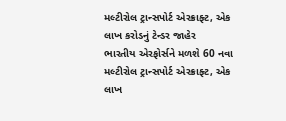મલ્ટીરોલ ટ્રાન્સપોર્ટ એરક્રાફ્ટ, એક લાખ કરોડનું ટેન્ડર જાહેર
ભારતીય એરફોર્સને મળશે 60 નવા મલ્ટીરોલ ટ્રાન્સપોર્ટ એરક્રાફ્ટ, એક લાખ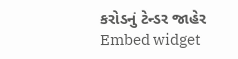કરોડનું ટેન્ડર જાહેર
Embed widget